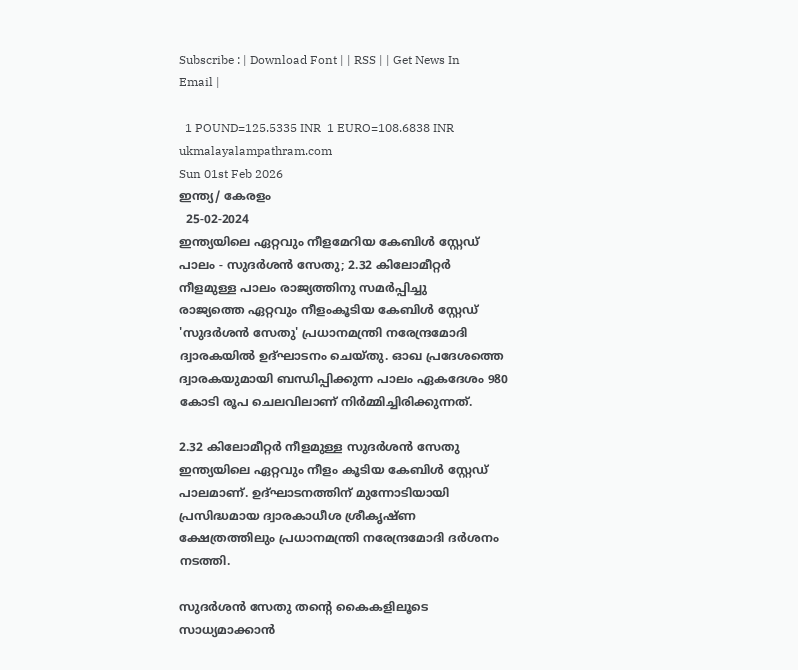Subscribe : | Download Font | | RSS | | Get News In Email |

  1 POUND=125.5335 INR  1 EURO=108.6838 INR
ukmalayalampathram.com
Sun 01st Feb 2026
ഇന്ത്യ/ കേരളം
  25-02-2024
ഇന്ത്യയിലെ ഏറ്റവും നീളമേറിയ കേബിള്‍ സ്റ്റേഡ് പാലം - സുദര്‍ശന്‍ സേതു; 2.32 കിലോമീറ്റര്‍ നീളമുള്ള പാലം രാജ്യത്തിനു സമര്‍പ്പിച്ചു
രാജ്യത്തെ ഏറ്റവും നീളംകൂടിയ കേബിള്‍ സ്റ്റേഡ് 'സുദര്‍ശന്‍ സേതു' പ്രധാനമന്ത്രി നരേന്ദ്രമോദി ദ്വാരകയില്‍ ഉദ്ഘാടനം ചെയ്തു. ഓഖ പ്രദേശത്തെ ദ്വാരകയുമായി ബന്ധിപ്പിക്കുന്ന പാലം ഏകദേശം 980 കോടി രൂപ ചെലവിലാണ് നിര്‍മ്മിച്ചിരിക്കുന്നത്.

2.32 കിലോമീറ്റര്‍ നീളമുള്ള സുദര്‍ശന്‍ സേതു ഇന്ത്യയിലെ ഏറ്റവും നീളം കൂടിയ കേബിള്‍ സ്റ്റേഡ് പാലമാണ്. ഉദ്ഘാടനത്തിന് മുന്നോടിയായി പ്രസിദ്ധമായ ദ്വാരകാധീശ ശ്രീകൃഷ്ണ ക്ഷേത്രത്തിലും പ്രധാനമന്ത്രി നരേന്ദ്രമോദി ദര്‍ശനം നടത്തി.

സുദര്‍ശന്‍ സേതു തന്റെ കൈകളിലൂടെ സാധ്യമാക്കാന്‍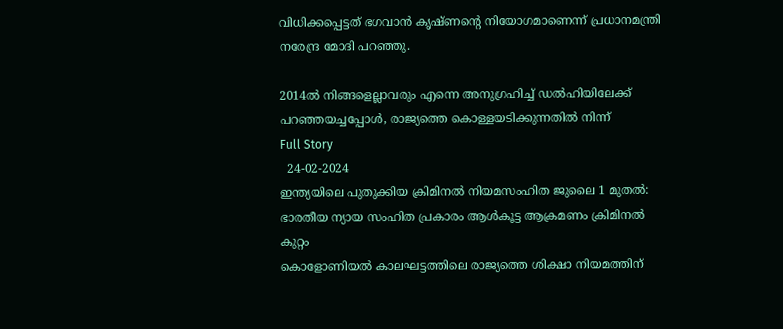വിധിക്കപ്പെട്ടത് ഭഗവാന്‍ കൃഷ്ണന്റെ നിയോഗമാണെന്ന് പ്രധാനമന്ത്രി നരേന്ദ്ര മോദി പറഞ്ഞു.

2014ല്‍ നിങ്ങളെല്ലാവരും എന്നെ അനുഗ്രഹിച്ച് ഡല്‍ഹിയിലേക്ക് പറഞ്ഞയച്ചപ്പോള്‍, രാജ്യത്തെ കൊള്ളയടിക്കുന്നതില്‍ നിന്ന്
Full Story
  24-02-2024
ഇന്ത്യയിലെ പുതുക്കിയ ക്രിമിനല്‍ നിയമസംഹിത ജുലൈ 1 മുതല്‍: ഭാരതീയ ന്യായ സംഹിത പ്രകാരം ആള്‍കൂട്ട ആക്രമണം ക്രിമിനല്‍ കുറ്റം
കൊളോണിയല്‍ കാലഘട്ടത്തിലെ രാജ്യത്തെ ശിക്ഷാ നിയമത്തിന്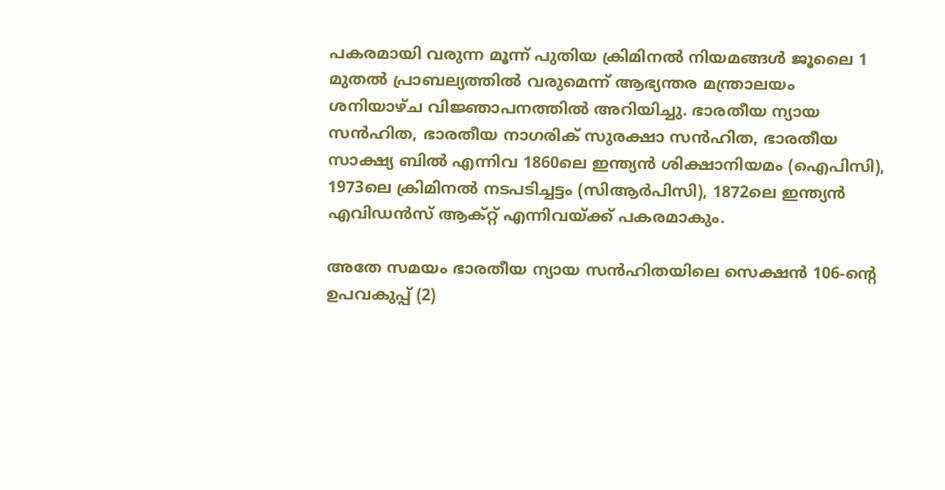പകരമായി വരുന്ന മൂന്ന് പുതിയ ക്രിമിനല്‍ നിയമങ്ങള്‍ ജൂലൈ 1 മുതല്‍ പ്രാബല്യത്തില്‍ വരുമെന്ന് ആഭ്യന്തര മന്ത്രാലയം ശനിയാഴ്ച വിജ്ഞാപനത്തില്‍ അറിയിച്ചു. ഭാരതീയ ന്യായ സന്‍ഹിത, ഭാരതീയ നാഗരിക് സുരക്ഷാ സന്‍ഹിത, ഭാരതീയ സാക്ഷ്യ ബില്‍ എന്നിവ 1860ലെ ഇന്ത്യന്‍ ശിക്ഷാനിയമം (ഐപിസി), 1973ലെ ക്രിമിനല്‍ നടപടിച്ചട്ടം (സിആര്‍പിസി), 1872ലെ ഇന്ത്യന്‍ എവിഡന്‍സ് ആക്റ്റ് എന്നിവയ്ക്ക് പകരമാകും.

അതേ സമയം ഭാരതീയ ന്യായ സന്‍ഹിതയിലെ സെക്ഷന്‍ 106-ന്റെ ഉപവകുപ്പ് (2)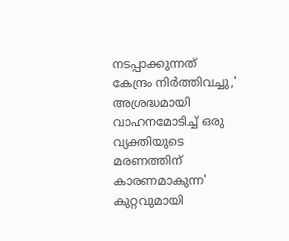നടപ്പാക്കുന്നത് കേന്ദ്രം നിര്‍ത്തിവച്ചു,' അശ്രദ്ധമായി വാഹനമോടിച്ച് ഒരു വ്യക്തിയുടെ മരണത്തിന് കാരണമാകുന്ന' കുറ്റവുമായി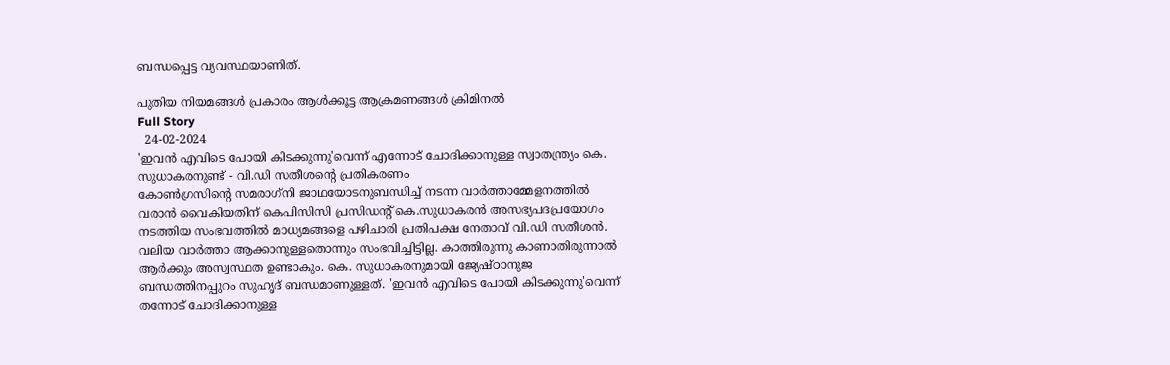ബന്ധപ്പെട്ട വ്യവസ്ഥയാണിത്.

പുതിയ നിയമങ്ങള്‍ പ്രകാരം ആള്‍ക്കൂട്ട ആക്രമണങ്ങള്‍ ക്രിമിനല്‍
Full Story
  24-02-2024
'ഇവന്‍ എവിടെ പോയി കിടക്കുന്നു'വെന്ന് എന്നോട് ചോദിക്കാനുള്ള സ്വാതന്ത്ര്യം കെ. സുധാകരനുണ്ട് - വി.ഡി സതീശന്റെ പ്രതികരണം
കോണ്‍ഗ്രസിന്റെ സമരാഗ്‌നി ജാഥയോടനുബന്ധിച്ച് നടന്ന വാര്‍ത്താമ്മേളനത്തില്‍ വരാന്‍ വൈകിയതിന് കെപിസിസി പ്രസിഡന്റ് കെ.സുധാകരന്‍ അസഭ്യപദപ്രയോഗം നടത്തിയ സംഭവത്തില്‍ മാധ്യമങ്ങളെ പഴിചാരി പ്രതിപക്ഷ നേതാവ് വി.ഡി സതീശന്‍. വലിയ വാര്‍ത്താ ആക്കാനുള്ളതൊന്നും സംഭവിച്ചിട്ടില്ല. കാത്തിരുന്നു കാണാതിരുന്നാല്‍ ആര്‍ക്കും അസ്വസ്ഥത ഉണ്ടാകും. കെ. സുധാകരനുമായി ജ്യേഷ്ഠാനുജ ബന്ധത്തിനപ്പുറം സുഹൃദ് ബന്ധമാണുള്ളത്. 'ഇവന്‍ എവിടെ പോയി കിടക്കുന്നു'വെന്ന് തന്നോട് ചോദിക്കാനുള്ള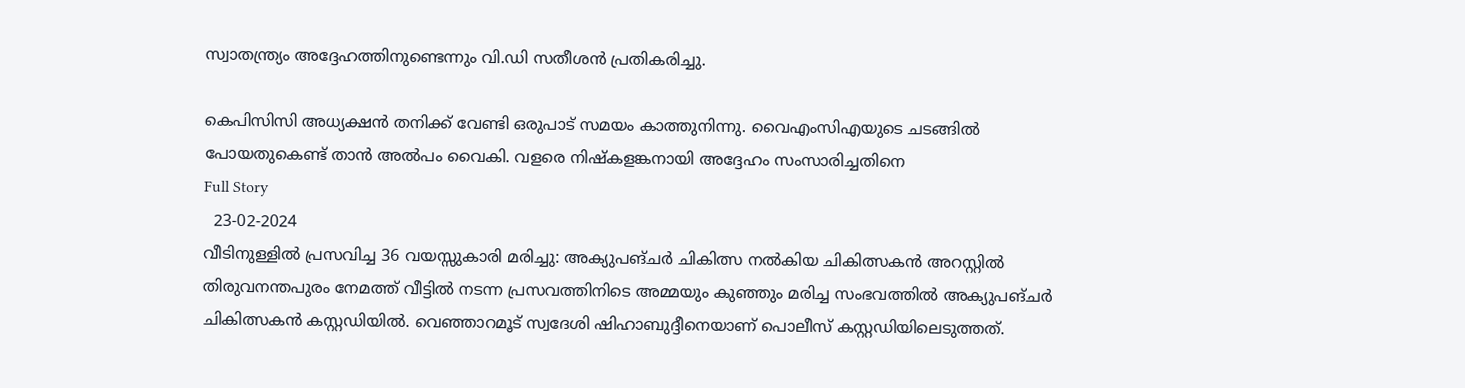സ്വാതന്ത്ര്യം അദ്ദേഹത്തിനുണ്ടെന്നും വി.ഡി സതീശന്‍ പ്രതികരിച്ചു.

കെപിസിസി അധ്യക്ഷന്‍ തനിക്ക് വേണ്ടി ഒരുപാട് സമയം കാത്തുനിന്നു. വൈഎംസിഎയുടെ ചടങ്ങില്‍ പോയതുകെണ്ട് താന്‍ അല്‍പം വൈകി. വളരെ നിഷ്‌കളങ്കനായി അദ്ദേഹം സംസാരിച്ചതിനെ
Full Story
  23-02-2024
വീടിനുള്ളില്‍ പ്രസവിച്ച 36 വയസ്സുകാരി മരിച്ചു: അക്യുപങ്ചര്‍ ചികിത്സ നല്‍കിയ ചികിത്സകന്‍ അറസ്റ്റില്‍
തിരുവനന്തപുരം നേമത്ത് വീട്ടില്‍ നടന്ന പ്രസവത്തിനിടെ അമ്മയും കുഞ്ഞും മരിച്ച സംഭവത്തില്‍ അക്യുപങ്ചര്‍ ചികിത്സകന്‍ കസ്റ്റഡിയില്‍. വെഞ്ഞാറമൂട് സ്വദേശി ഷിഹാബുദ്ദീനെയാണ് പൊലീസ് കസ്റ്റഡിയിലെടുത്തത്.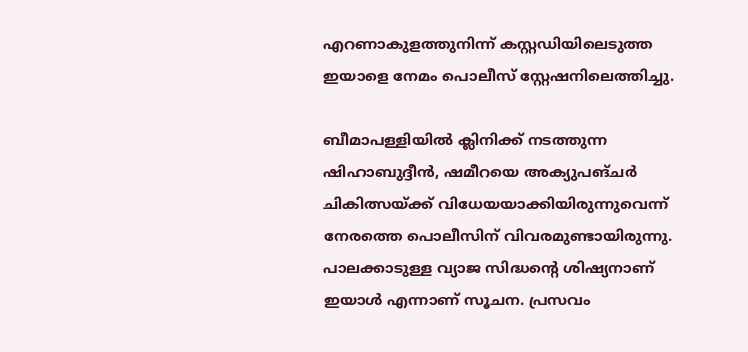എറണാകുളത്തുനിന്ന് കസ്റ്റഡിയിലെടുത്ത ഇയാളെ നേമം പൊലീസ് സ്റ്റേഷനിലെത്തിച്ചു.

ബീമാപള്ളിയില്‍ ക്ലിനിക്ക് നടത്തുന്ന ഷിഹാബുദ്ദീന്‍, ഷമീറയെ അക്യുപങ്ചര്‍ ചികിത്സയ്ക്ക് വിധേയയാക്കിയിരുന്നുവെന്ന് നേരത്തെ പൊലീസിന് വിവരമുണ്ടായിരുന്നു. പാലക്കാടുള്ള വ്യാജ സിദ്ധന്റെ ശിഷ്യനാണ് ഇയാള്‍ എന്നാണ് സൂചന. പ്രസവം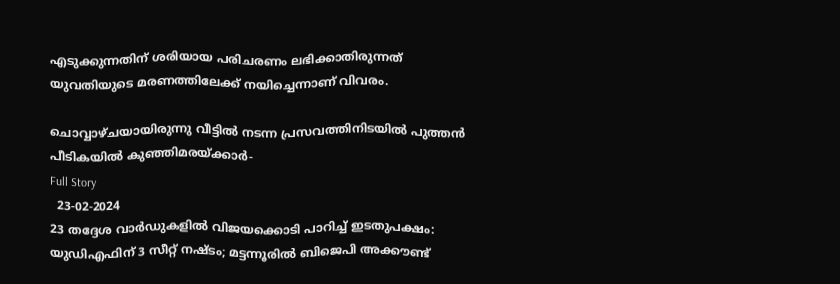എടുക്കുന്നതിന് ശരിയായ പരിചരണം ലഭിക്കാതിരുന്നത് യുവതിയുടെ മരണത്തിലേക്ക് നയിച്ചെന്നാണ് വിവരം.

ചൊവ്വാഴ്ചയായിരുന്നു വീട്ടില്‍ നടന്ന പ്രസവത്തിനിടയില്‍ പുത്തന്‍ പീടികയില്‍ കുഞ്ഞിമരയ്ക്കാര്‍-
Full Story
  23-02-2024
23 തദ്ദേശ വാര്‍ഡുകളില്‍ വിജയക്കൊടി പാറിച്ച് ഇടതുപക്ഷം: യുഡിഎഫിന് 3 സീറ്റ് നഷ്ടം; മട്ടന്നൂരില്‍ ബിജെപി അക്കൗണ്ട്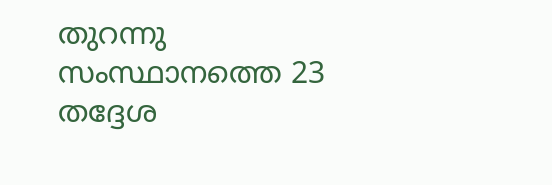തുറന്നു
സംസ്ഥാനത്തെ 23 തദ്ദേശ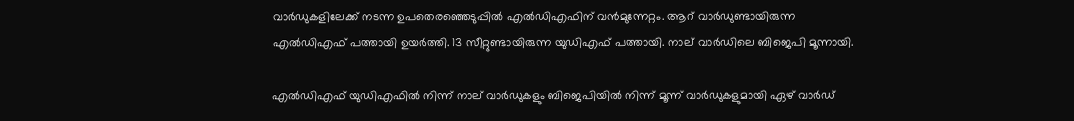വാര്‍ഡുകളിലേക്ക് നടന്ന ഉപതെരഞ്ഞെടുപ്പില്‍ എല്‍ഡിഎഫിന് വന്‍മുന്നേറ്റം. ആറ് വാര്‍ഡുണ്ടായിരുന്ന എല്‍ഡിഎഫ് പത്തായി ഉയര്‍ത്തി. 13 സീറ്റുണ്ടായിരുന്ന യുഡിഎഫ് പത്തായി. നാല് വാര്‍ഡിലെ ബിജെപി മൂന്നായി.

എല്‍ഡിഎഫ് യുഡിഎഫില്‍ നിന്ന് നാല് വാര്‍ഡുകളും ബിജെപിയില്‍ നിന്ന് മൂന്ന് വാര്‍ഡുകളുമായി ഏഴ് വാര്‍ഡ്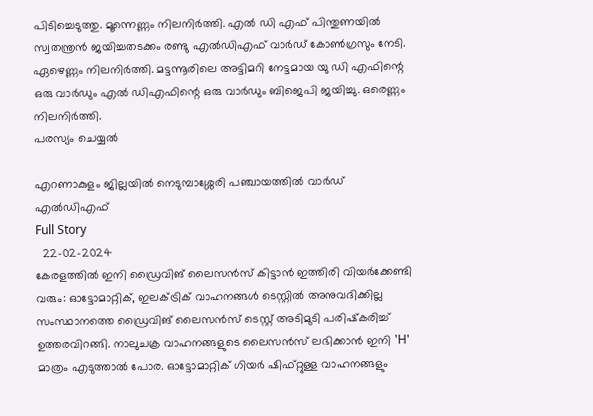പിടിച്ചെടുത്തു. മൂന്നെണ്ണം നിലനിര്‍ത്തി. എല്‍ ഡി എഫ് പിന്തുണയില്‍ സ്വതന്ത്രന്‍ ജയിച്ചതടക്കം രണ്ടു എല്‍ഡിഎഫ് വാര്‍ഡ് കോണ്‍ഗ്രസും നേടി. ഏഴെണ്ണം നിലനിര്‍ത്തി. മട്ടന്നൂരിലെ അട്ടിമറി നേട്ടമായ യു ഡി എഫിന്റെ ഒരു വാര്‍ഡും എല്‍ ഡിഎഫിന്റെ ഒരു വാര്‍ഡും ബിജെപി ജയിച്ചു. ഒരെണ്ണം നിലനിര്‍ത്തി.
പരസ്യം ചെയ്യല്‍

എറണാകുളം ജില്ലയില്‍ നെടുമ്പാശ്ശേരി പഞ്ചായത്തില്‍ വാര്‍ഡ് എല്‍ഡിഎഫ്
Full Story
  22-02-2024
കേരളത്തില്‍ ഇനി ഡ്രൈവിങ് ലൈസന്‍സ് കിട്ടാന്‍ ഇത്തിരി വിയര്‍ക്കേണ്ടി വരും: ഓട്ടോമാറ്റിക്, ഇലക്ട്രിക് വാഹനങ്ങള്‍ ടെസ്റ്റില്‍ അനുവദിക്കില്ല
സംസ്ഥാനത്തെ ഡ്രൈവിങ് ലൈസന്‍സ് ടെസ്റ്റ് അടിമുടി പരിഷ്‌കരിച്ച് ഉത്തരവിറങ്ങി. നാലുചക്ര വാഹനങ്ങളുടെ ലൈസന്‍സ് ലഭിക്കാന്‍ ഇനി 'H' മാത്രം എടുത്താല്‍ പോര. ഓട്ടോമാറ്റിക് ഗിയര്‍ ഷിഫ്റ്റുള്ള വാഹനങ്ങളും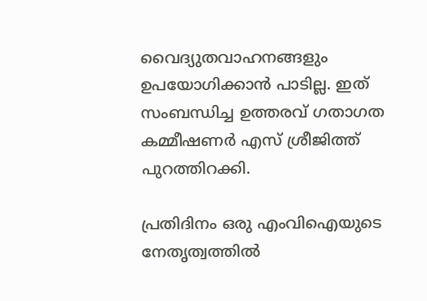വൈദ്യുതവാഹനങ്ങളും ഉപയോഗിക്കാന്‍ പാടില്ല. ഇത് സംബന്ധിച്ച ഉത്തരവ് ഗതാഗത കമ്മീഷണര്‍ എസ് ശ്രീജിത്ത് പുറത്തിറക്കി.

പ്രതിദിനം ഒരു എംവിഐയുടെ നേതൃത്വത്തില്‍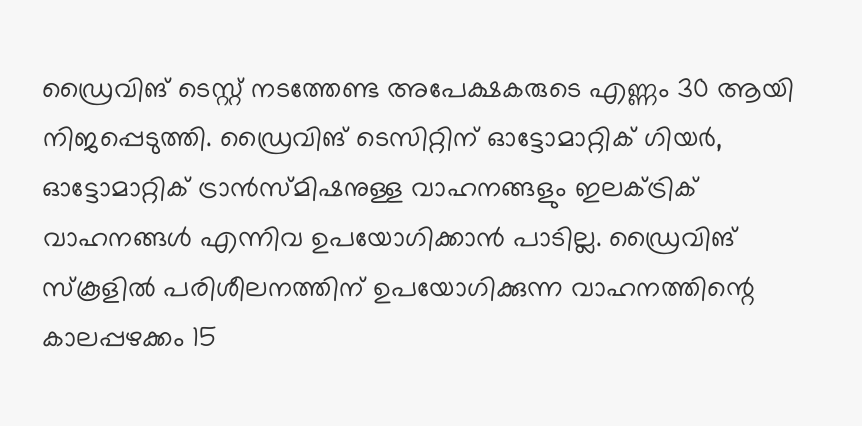ഡ്രൈവിങ് ടെസ്റ്റ് നടത്തേണ്ട അപേക്ഷകരുടെ എണ്ണം 30 ആയി നിജപ്പെടുത്തി. ഡ്രൈവിങ് ടെസിറ്റിന് ഓട്ടോമാറ്റിക് ഗിയര്‍, ഓട്ടോമാറ്റിക് ട്രാന്‍സ്മിഷനുള്ള വാഹനങ്ങളും ഇലക്ട്രിക് വാഹനങ്ങള്‍ എന്നിവ ഉപയോഗിക്കാന്‍ പാടില്ല. ഡ്രൈവിങ് സ്‌കൂളില്‍ പരിശീലനത്തിന് ഉപയോഗിക്കുന്ന വാഹനത്തിന്റെ കാലപ്പഴക്കം 15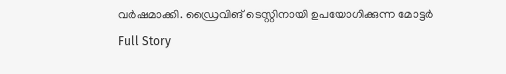വര്‍ഷമാക്കി. ഡ്രൈവിങ് ടെസ്റ്റിനായി ഉപയോഗിക്കുന്ന മോട്ടര്‍
Full Story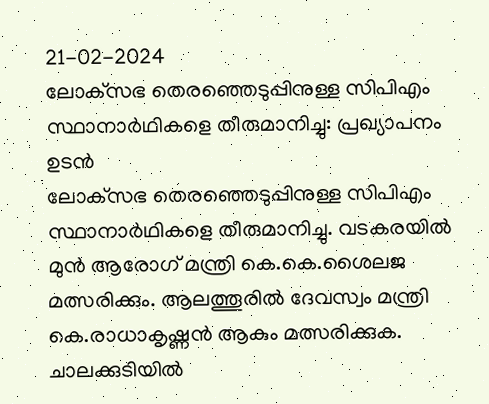21-02-2024
ലോക്‌സഭ തെരഞ്ഞെടുപ്പിനുള്ള സിപിഎം സ്ഥാനാര്‍ഥികളെ തീരുമാനിച്ചു: പ്രഖ്യാപനം ഉടന്‍
ലോക്‌സഭ തെരഞ്ഞെടുപ്പിനുള്ള സിപിഎം സ്ഥാനാര്‍ഥികളെ തീരുമാനിച്ചു. വടകരയില്‍ മുന്‍ ആരോഗ് മന്ത്രി കെ.കെ.ശൈലജ മത്സരിക്കും. ആലത്തൂരില്‍ ദേവസ്വം മന്ത്രി കെ.രാധാകൃഷ്ണന്‍ ആകും മത്സരിക്കുക. ചാലക്കുടിയില്‍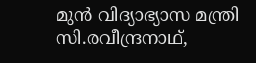മുന്‍ വിദ്യാഭ്യാസ മന്ത്രി സി.രവീന്ദ്രനാഥ്,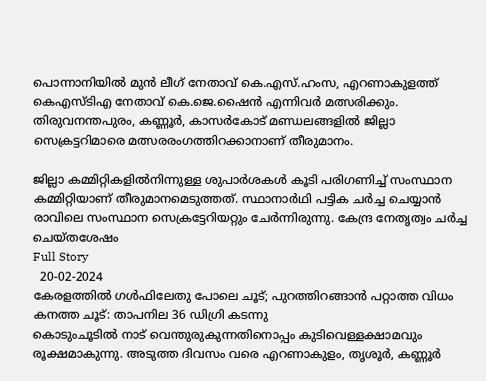പൊന്നാനിയില്‍ മുന്‍ ലീഗ് നേതാവ് കെ.എസ്.ഹംസ, എറണാകുളത്ത് കെഎസ്ടിഎ നേതാവ് കെ.ജെ.ഷൈന്‍ എന്നിവര്‍ മത്സരിക്കും. തിരുവനന്തപുരം, കണ്ണൂര്‍, കാസര്‍കോട് മണ്ഡലങ്ങളില്‍ ജില്ലാ സെക്രട്ടറിമാരെ മത്സരരംഗത്തിറക്കാനാണ് തീരുമാനം.

ജില്ലാ കമ്മിറ്റികളില്‍നിന്നുള്ള ശുപാര്‍ശകള്‍ കൂടി പരിഗണിച്ച് സംസ്ഥാന കമ്മിറ്റിയാണ് തീരുമാനമെടുത്തത്. സ്ഥാനാര്‍ഥി പട്ടിക ചര്‍ച്ച ചെയ്യാന്‍ രാവിലെ സംസ്ഥാന സെക്രട്ടേറിയറ്റും ചേര്‍ന്നിരുന്നു. കേന്ദ്ര നേതൃത്വം ചര്‍ച്ച ചെയ്തശേഷം
Full Story
  20-02-2024
കേരളത്തില്‍ ഗള്‍ഫിലേതു പോലെ ചൂട്; പുറത്തിറങ്ങാന്‍ പറ്റാത്ത വിധം കനത്ത ചൂട്: താപനില 36 ഡിഗ്രി കടന്നു
കൊടുംചൂടില്‍ നാട് വെന്തുരുകുന്നതിനൊപ്പം കുടിവെള്ളക്ഷാമവും രൂക്ഷമാകുന്നു. അടുത്ത ദിവസം വരെ എറണാകുളം, തൃശൂര്‍, കണ്ണൂര്‍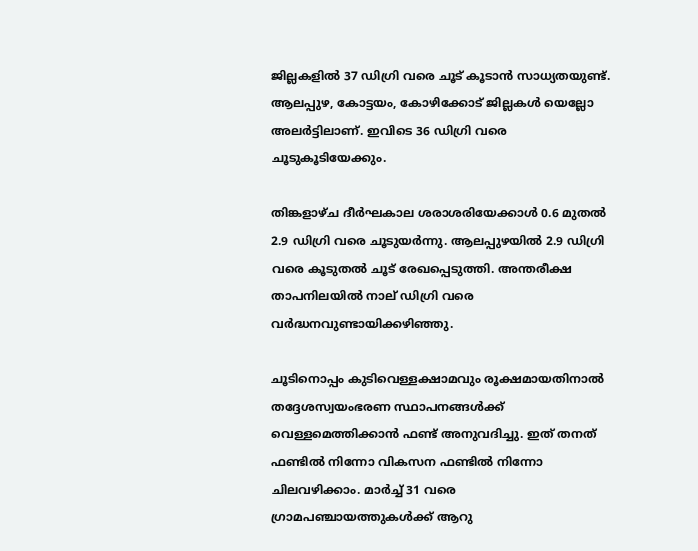ജില്ലകളില്‍ 37 ഡിഗ്രി വരെ ചൂട് കൂടാന്‍ സാധ്യതയുണ്ട്. ആലപ്പുഴ, കോട്ടയം, കോഴിക്കോട് ജില്ലകള്‍ യെല്ലോ അലര്‍ട്ടിലാണ്. ഇവിടെ 36 ഡിഗ്രി വരെ ചൂടുകൂടിയേക്കും.

തിങ്കളാഴ്ച ദീര്‍ഘകാല ശരാശരിയേക്കാള്‍ 0.6 മുതല്‍ 2.9 ഡിഗ്രി വരെ ചൂടുയര്‍ന്നു. ആലപ്പുഴയില്‍ 2.9 ഡിഗ്രി വരെ കൂടുതല്‍ ചൂട് രേഖപ്പെടുത്തി. അന്തരീക്ഷ താപനിലയില്‍ നാല് ഡിഗ്രി വരെ വര്‍ദ്ധനവുണ്ടായിക്കഴിഞ്ഞു.

ചൂടിനൊപ്പം കുടിവെള്ളക്ഷാമവും രൂക്ഷമായതിനാല്‍ തദ്ദേശസ്വയംഭരണ സ്ഥാപനങ്ങള്‍ക്ക് വെള്ളമെത്തിക്കാന്‍ ഫണ്ട് അനുവദിച്ചു. ഇത് തനത് ഫണ്ടില്‍ നിന്നോ വികസന ഫണ്ടില്‍ നിന്നോ ചിലവഴിക്കാം. മാര്‍ച്ച് 31 വരെ ഗ്രാമപഞ്ചായത്തുകള്‍ക്ക് ആറു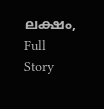ലക്ഷം,
Full Story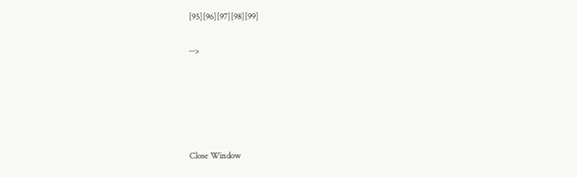[95][96][97][98][99]

-->





Close Window